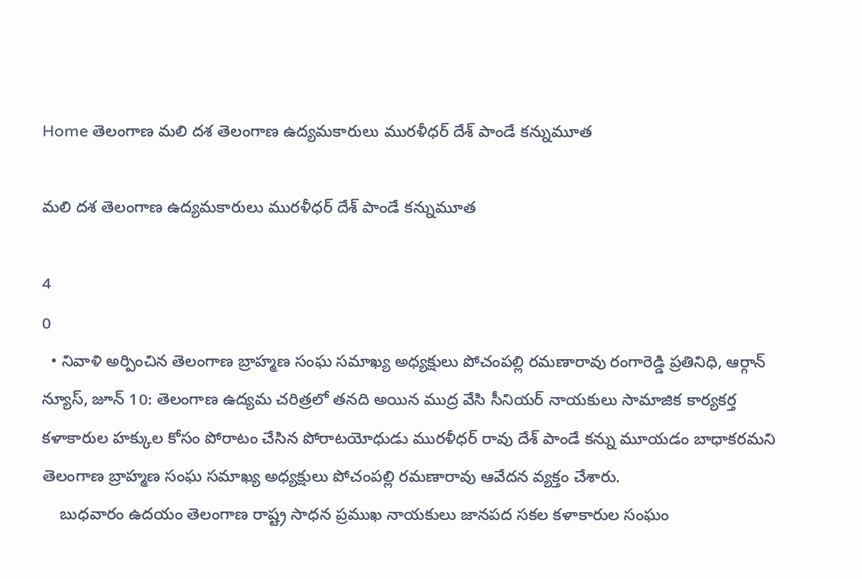Home తెలంగాణ మలి దశ తెలంగాణ ఉద్యమకారులు మురళీధర్ దేశ్ పాండే కన్నుమూత

మలి దశ తెలంగాణ ఉద్యమకారులు మురళీధర్ దేశ్ పాండే కన్నుమూత

4
0
  • నివాళి అర్పించిన తెలంగాణ బ్రాహ్మణ సంఘ సమాఖ్య అధ్యక్షులు పోచంపల్లి రమణారావు రంగారెడ్డి ప్రతినిధి, ఆర్గాన్ న్యూస్, జూన్ 10: తెలంగాణ ఉద్యమ చరిత్రలో తనది అయిన ముద్ర వేసి సీనియర్ నాయకులు సామాజిక కార్యకర్త కళాకారుల హక్కుల కోసం పోరాటం చేసిన పోరాటయోధుడు మురళీధర్ రావు దేశ్ పాండే కన్ను మూయడం బాధాకరమని తెలంగాణ బ్రాహ్మణ సంఘ సమాఖ్య అధ్యక్షులు పోచంపల్లి రమణారావు ఆవేదన వ్యక్తం చేశారు.
    బుధవారం ఉదయం తెలంగాణ రాష్ట్ర సాధన ప్రముఖ నాయకులు జానపద సకల కళాకారుల సంఘం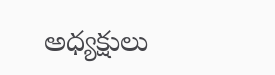అధ్యక్షులు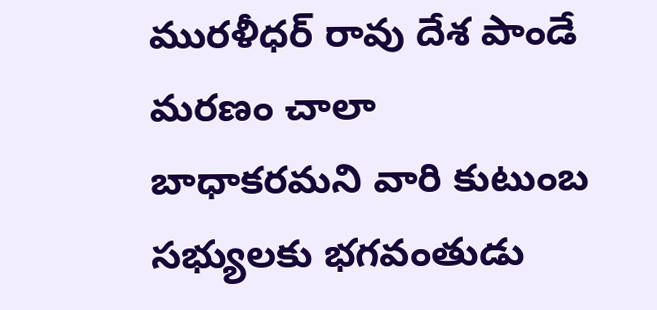మురళీధర్ రావు దేశ పాండే మరణం చాలా బాధాకరమని వారి కుటుంబ సభ్యులకు భగవంతుడు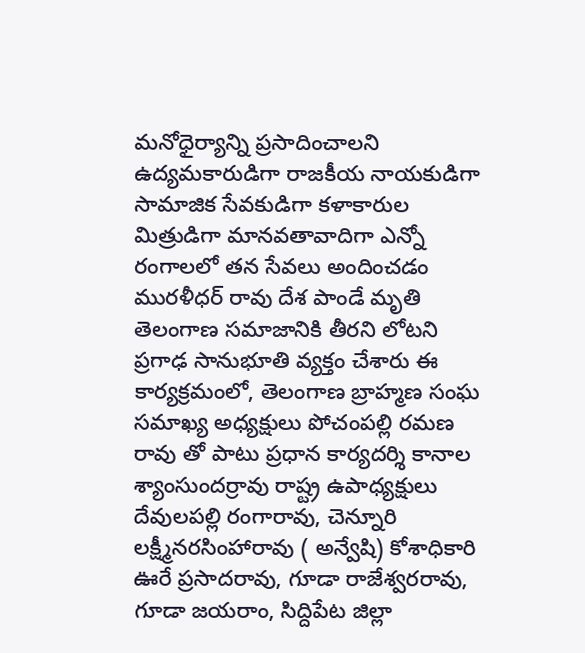మనోధైర్యాన్ని ప్రసాదించాలని ఉద్యమకారుడిగా రాజకీయ నాయకుడిగా సామాజిక సేవకుడిగా కళాకారుల మిత్రుడిగా మానవతావాదిగా ఎన్నో రంగాలలో తన సేవలు అందించడం మురళీధర్ రావు దేశ పాండే మృతి తెలంగాణ సమాజానికి తీరని లోటని ప్రగాఢ సానుభూతి వ్యక్తం చేశారు ఈ కార్యక్రమంలో, తెలంగాణ బ్రాహ్మణ సంఘ సమాఖ్య అధ్యక్షులు పోచంపల్లి రమణ రావు తో పాటు ప్రధాన కార్యదర్శి కానాల శ్యాంసుందర్రావు రాష్ట్ర ఉపాధ్యక్షులు దేవులపల్లి రంగారావు, చెన్నూరి లక్ష్మీనరసింహారావు ( అన్వేషి) కోశాధికారి ఊరే ప్రసాదరావు, గూడా రాజేశ్వరరావు, గూడా జయరాం, సిద్దిపేట జిల్లా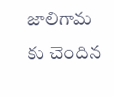జాలిగామ కు చెందిన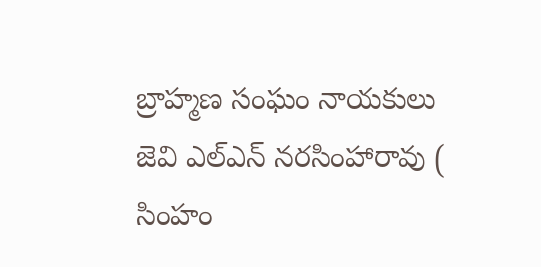బ్రాహ్మణ సంఘం నాయకులు జెవి ఎల్ఎన్ నరసింహారావు ( సింహం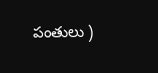పంతులు )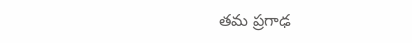తమ ప్రగాఢ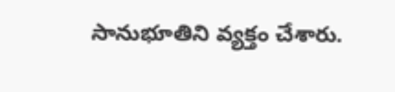సానుభూతిని వ్యక్తం చేశారు.